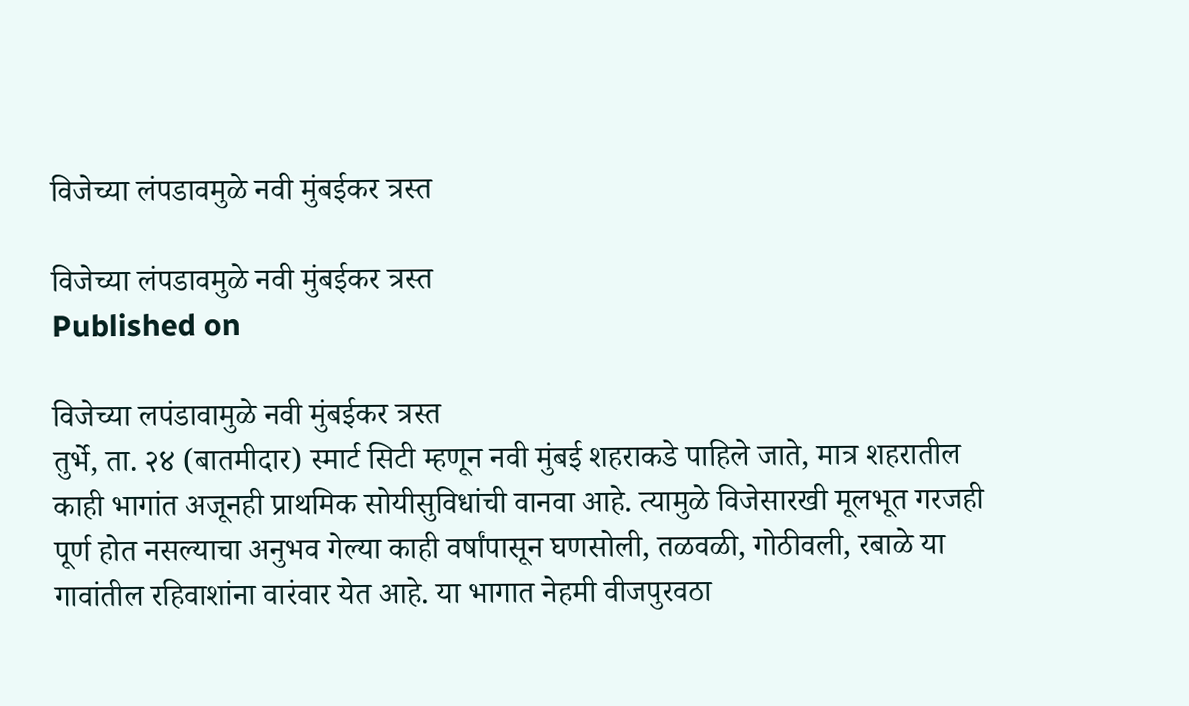विजेच्‍या लंपडावमुळे नवी मुंबईकर त्रस्‍त

विजेच्‍या लंपडावमुळे नवी मुंबईकर त्रस्‍त
Published on

विजेच्‍या लपंडावामुळे नवी मुंबईकर त्रस्‍त
तुर्भे, ता. २४ (बातमीदार) स्मार्ट सिटी म्हणून नवी मुंबई शहराकडे पाहिले जाते, मात्र शहरातील काही भागांत अजूनही प्राथमिक सोयीसुविधांची वानवा आहे. त्यामुळे विजेसारखी मूलभूत गरजही पूर्ण होत नसल्याचा अनुभव गेल्या काही वर्षांपासून घणसोली, तळवळी, गोठीवली, रबाळे या गावांतील रहिवाशांना वारंवार येत आहे. या भागात नेहमी वीजपुरवठा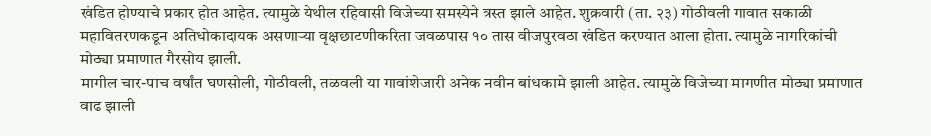खंडित होण्याचे प्रकार होत आहेत. त्यामुळे येथील रहिवासी विजेच्‍या समस्येने त्रस्त झाले आहेत. शुक्रवारी (ता. २३) गोठीवली गावात सकाळी महावितरणकडून अतिधोकादायक असणाऱ्या वृक्षछाटणीकरिता जवळपास १० तास वीजपुरवठा खंडित करण्यात आला होता. त्‍यामुळे नागरिकांची मोठ्या प्रमाणात गैरसोय झाली.
मागील चार-पाच वर्षांत घणसोली, गोठीवली, तळवली या गावांशेजारी अनेक नवीन बांधकामे झाली आहेत. त्यामुळे विजेच्या मागणीत मोठ्या प्रमाणात वाढ झाली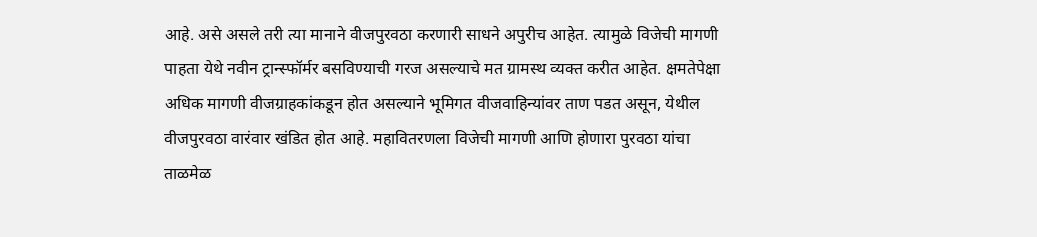आहे. असे असले तरी त्या मानाने वीजपुरवठा करणारी साधने अपुरीच आहेत. त्यामुळे विजेची मागणी पाहता येथे नवीन ट्रान्स्फॉर्मर बसविण्याची गरज असल्याचे मत ग्रामस्थ व्यक्त करीत आहेत. क्षमतेपेक्षा अधिक मागणी वीजग्राहकांकडून होत असल्याने भूमिगत वीजवाहिन्यांवर ताण पडत असून, येथील वीजपुरवठा वारंवार खंडित होत आहे. महावितरणला विजेची मागणी आणि होणारा पुरवठा यांचा ताळमेळ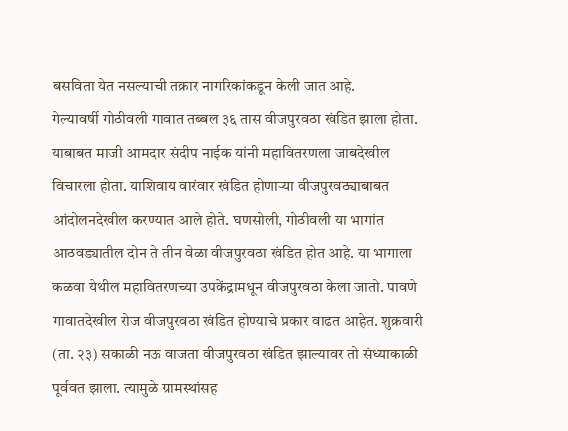बसविता येत नसल्याची तक्रार नागरिकांकडून केली जात आहे.
गेल्यावर्षी गोठीवली गावात तब्बल ३६ तास वीजपुरवठा खंडित झाला होता. याबाबत माजी आमदार संदीप नाईक यांनी महावितरणला जाबदेखील विचारला होता. याशिवाय वारंवार खंडित होणाऱ्या वीजपुरवठ्याबाबत आंदोलनदेखील करण्यात आले होते. घणसोली, गोठीवली या भागांत आठवड्यातील दोन ते तीन वेळा वीजपुरवठा खंडित होत आहे. या भागाला कळवा येथील महावितरणच्या उपकेंद्रामधून वीजपुरवठा केला जातो. पावणे गावातदेखील रोज वीजपुरवठा खंडित होण्याचे प्रकार वाढत आहेत. शुक्रवारी (ता. २३) सकाळी नऊ वाजता वीजपुरवठा खंडित झाल्यावर तो संध्याकाळी पूर्ववत झाला. त्‍यामुळे ग्रामस्‍थांसह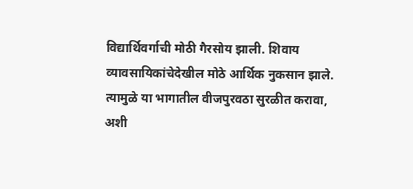विद्यार्थिवर्गाची मोठी गैरसोय झाली. शिवाय व्‍यावसायिकांचेदेखील मोठे आर्थिक नुकसान झाले. त्‍यामुळे या भागातील वीजपुरवठा सुरळीत करावा, अशी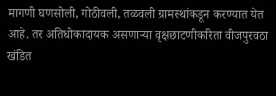मागणी घणसोली, गोठीवली, तळवली ग्रामस्‍थांकडून करण्यात येत आहे. तर अतिधोकादायक असणाऱ्या वृक्षछाटणीकरिता वीजपुरवठा खंडित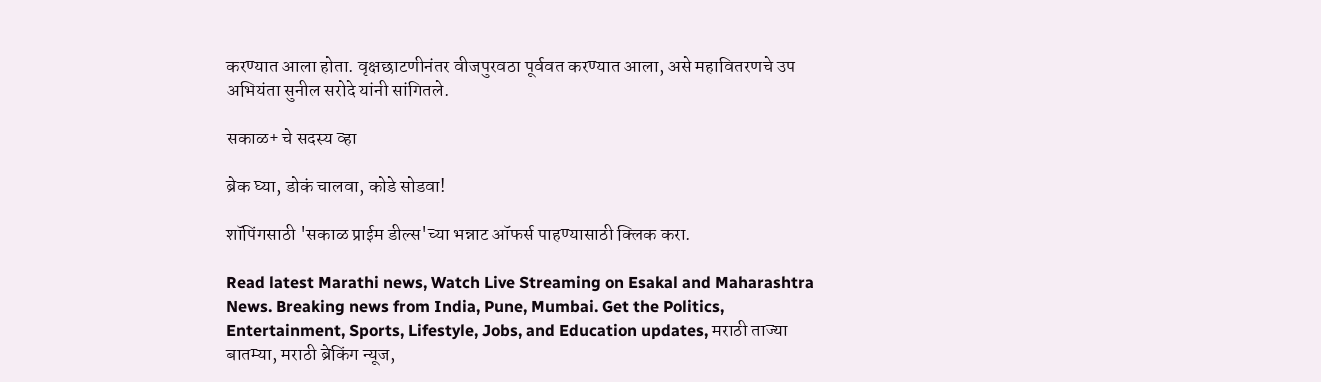करण्यात आला होता. वृक्षछाटणीनंतर वीजपुरवठा पूर्ववत करण्यात आला, असे महावितरणचे उप अभियंता सुनील सरोदे यांनी सांगितले.

सकाळ+ चे सदस्य व्हा

ब्रेक घ्या, डोकं चालवा, कोडे सोडवा!

शॉपिंगसाठी 'सकाळ प्राईम डील्स'च्या भन्नाट ऑफर्स पाहण्यासाठी क्लिक करा.

Read latest Marathi news, Watch Live Streaming on Esakal and Maharashtra News. Breaking news from India, Pune, Mumbai. Get the Politics, Entertainment, Sports, Lifestyle, Jobs, and Education updates, मराठी ताज्या बातम्या, मराठी ब्रेकिंग न्यूज,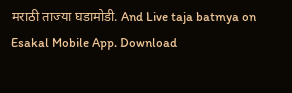मराठी ताज्या घडामोडी. And Live taja batmya on Esakal Mobile App. Download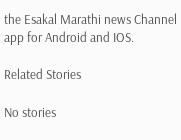the Esakal Marathi news Channel app for Android and IOS.

Related Stories

No stories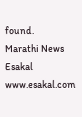found.
Marathi News Esakal
www.esakal.com